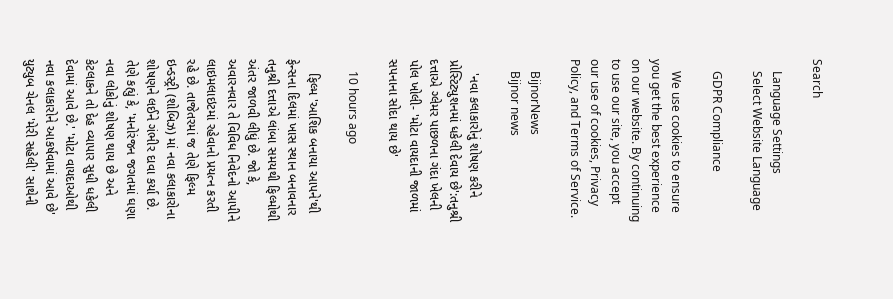Search

    Language Settings
    Select Website Language

    GDPR Compliance

    We use cookies to ensure you get the best experience on our website. By continuing to use our site, you accept our use of cookies, Privacy Policy, and Terms of Service.

    BijnorNews
    Bijnor news

    'નવા કલાકારોનું શોષણ કરીને પ્રોસ્ટિટ્યુશનમાં ધકેલી દેવાય છે':તનુશ્રી દત્તાએ ગ્લેમર પાછળના ગંદા ખેલની પોલ ખોલી- 'મોટા વાયદાની જાળમાં સપનાના સોદા થાય છે'

    10 hours ago

    ફિલ્મ 'આશિક બનાયા આપને'થી ફેન્સના દિલમાં ખાસ સ્થાન બનાવનાર તનુશ્રી દત્તાએ લાંબા સમયથી ફિલ્મોથી અંતર જાળવી લીધું છે. જો કે, અવારનવાર તે વિવિધ નિવેદનો આપીને લાઇમલાઇટમાં રહેવાનો પ્રયત્ન કરતી રહે છે. તાજેતરમાં જ તેણે ફિલ્મ ઇન્ડસ્ટ્રી (શોબિઝ) માં નવા કલાકારોના શોષણને લઈને ગંભીર દાવા કર્યા છે. તેણે કહ્યું કે, 'મનોરંજન જગતમાં ઘણા નવા લોકોનું શોષણ થાય છે અને કેટલાકને તો દેહ વ્યાપાર સુધી ધકેલી દેવામાં આવે છે.' 'મોટા વાયદાઓથી નવા કલાકારોને આકર્ષવામાં આવે છે' યુટ્યુબ ચેનલ 'મેરી સહેલી' સાથેની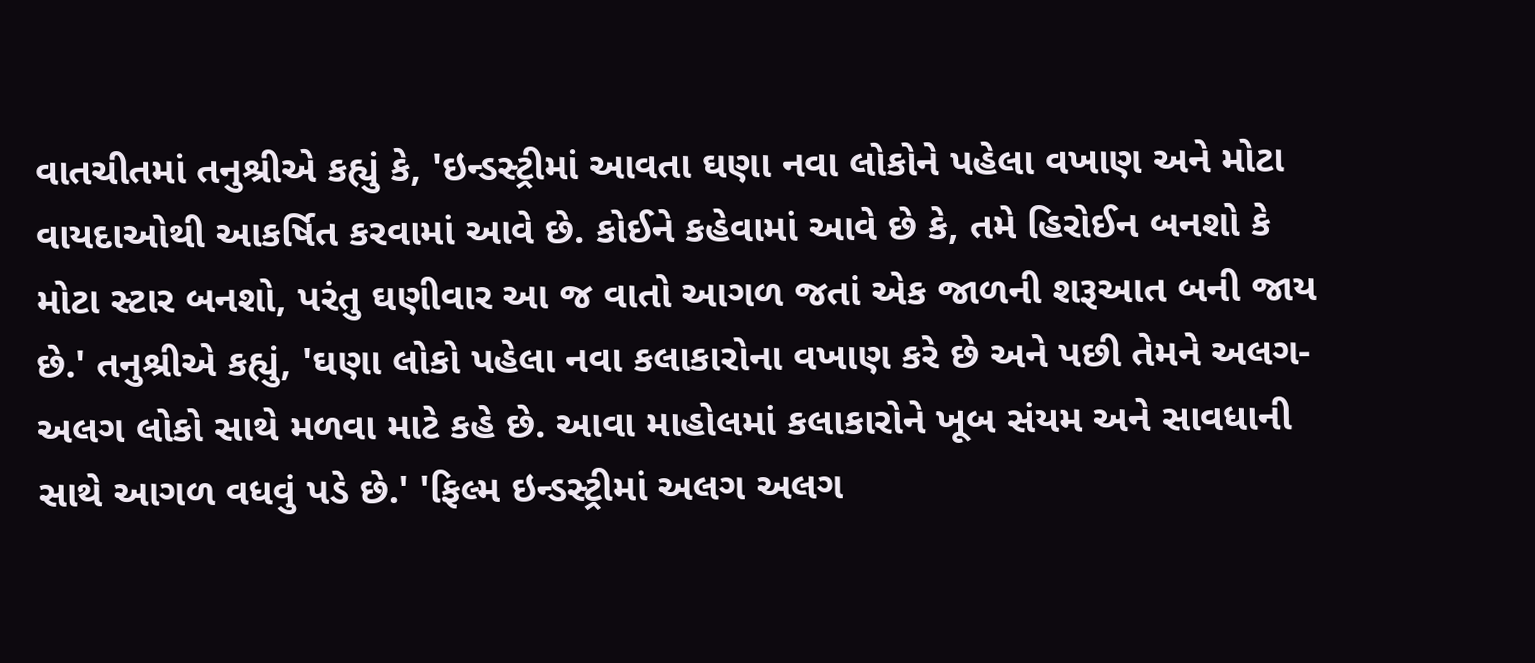વાતચીતમાં તનુશ્રીએ કહ્યું કે, 'ઇન્ડસ્ટ્રીમાં આવતા ઘણા નવા લોકોને પહેલા વખાણ અને મોટા વાયદાઓથી આકર્ષિત કરવામાં આવે છે. કોઈને કહેવામાં આવે છે કે, તમે હિરોઈન બનશો કે મોટા સ્ટાર બનશો, પરંતુ ઘણીવાર આ જ વાતો આગળ જતાં એક જાળની શરૂઆત બની જાય છે.' તનુશ્રીએ કહ્યું, 'ઘણા લોકો પહેલા નવા કલાકારોના વખાણ કરે છે અને પછી તેમને અલગ-અલગ લોકો સાથે મળવા માટે કહે છે. આવા માહોલમાં કલાકારોને ખૂબ સંયમ અને સાવધાની સાથે આગળ વધવું પડે છે.' 'ફિલ્મ ઇન્ડસ્ટ્રીમાં અલગ અલગ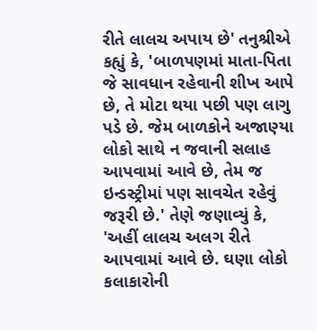રીતે લાલચ અપાય છે' તનુશ્રીએ કહ્યું કે, 'બાળપણમાં માતા-પિતા જે સાવધાન રહેવાની શીખ આપે છે, તે મોટા થયા પછી પણ લાગુ પડે છે. જેમ બાળકોને અજાણ્યા લોકો સાથે ન જવાની સલાહ આપવામાં આવે છે, તેમ જ ઇન્ડસ્ટ્રીમાં પણ સાવચેત રહેવું જરૂરી છે.' તેણે જણાવ્યું કે, 'અહીં લાલચ અલગ રીતે આપવામાં આવે છે. ઘણા લોકો કલાકારોની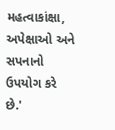મહત્વાકાંક્ષા, અપેક્ષાઓ અને સપનાનો ઉપયોગ કરે છે.'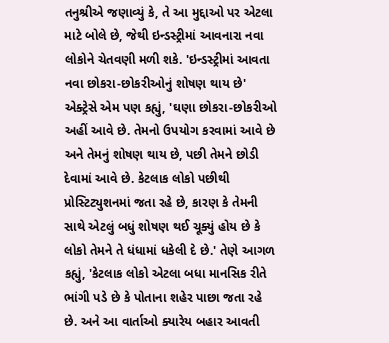તનુશ્રીએ જણાવ્યું કે, તે આ મુદ્દાઓ પર એટલા માટે બોલે છે, જેથી ઇન્ડસ્ટ્રીમાં આવનારા નવા લોકોને ચેતવણી મળી શકે. 'ઇન્ડસ્ટ્રીમાં આવતા નવા છોકરા-છોકરીઓનું શોષણ થાય છે' એક્ટ્રેસે એમ પણ કહ્યું, 'ઘણા છોકરા-છોકરીઓ અહીં આવે છે. તેમનો ઉપયોગ કરવામાં આવે છે અને તેમનું શોષણ થાય છે, પછી તેમને છોડી દેવામાં આવે છે. કેટલાક લોકો પછીથી પ્રોસ્ટિટ્યુશનમાં જતા રહે છે, કારણ કે તેમની સાથે એટલું બધું શોષણ થઈ ચૂક્યું હોય છે કે લોકો તેમને તે ધંધામાં ધકેલી દે છે.' તેણે આગળ કહ્યું, 'કેટલાક લોકો એટલા બધા માનસિક રીતે ભાંગી પડે છે કે પોતાના શહેર પાછા જતા રહે છે. અને આ વાર્તાઓ ક્યારેય બહાર આવતી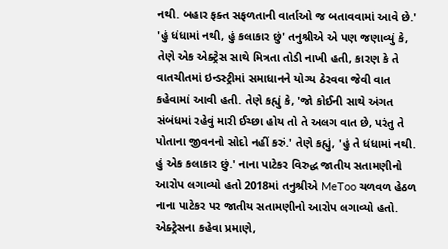નથી. બહાર ફક્ત સફળતાની વાર્તાઓ જ બતાવવામાં આવે છે.' 'હું ધંધામાં નથી, હું કલાકાર છું' તનુશ્રીએ એ પણ જણાવ્યું કે, તેણે એક એક્ટ્રેસ સાથે મિત્રતા તોડી નાખી હતી, કારણ કે તે વાતચીતમાં ઇન્ડસ્ટ્રીમાં સમાધાનને યોગ્ય ઠેરવવા જેવી વાત કહેવામાં આવી હતી. તેણે કહ્યું કે, 'જો કોઈની સાથે અંગત સંબંધમાં રહેવું મારી ઈચ્છા હોય તો તે અલગ વાત છે, પરંતુ તે પોતાના જીવનનો સોદો નહીં કરું.' તેણે કહ્યું, 'હું તે ધંધામાં નથી. હું એક કલાકાર છું.' નાના પાટેકર વિરુદ્ધ જાતીય સતામણીનો આરોપ લગાવ્યો હતો 2018માં તનુશ્રીએ MeToo ચળવળ હેઠળ નાના પાટેકર પર જાતીય સતામણીનો આરોપ લગાવ્યો હતો. એક્ટ્રેસના કહેવા પ્રમાણે,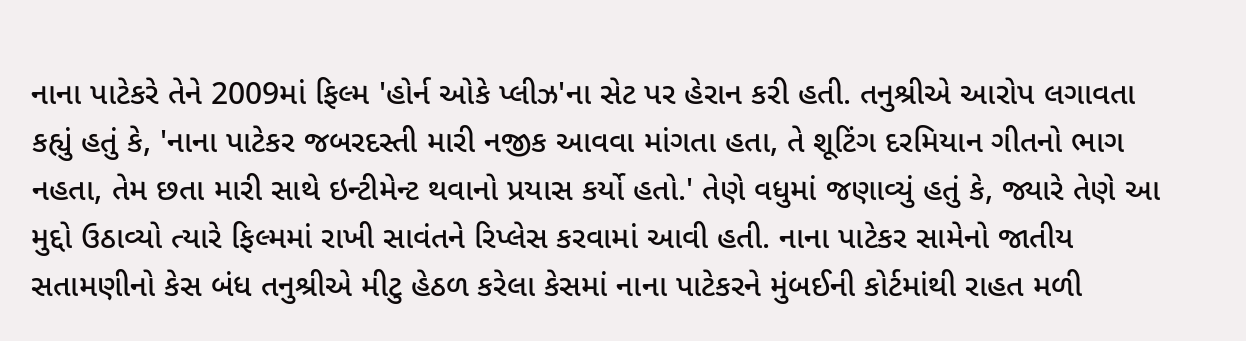નાના પાટેકરે તેને 2009માં ફિલ્મ 'હોર્ન ઓકે પ્લીઝ'ના સેટ પર હેરાન કરી હતી. તનુશ્રીએ આરોપ લગાવતા કહ્યું હતું કે, 'નાના પાટેકર જબરદસ્તી મારી નજીક આવવા માંગતા હતા, તે શૂટિંગ દરમિયાન ગીતનો ભાગ નહતા, તેમ છતા મારી સાથે ઇન્ટીમેન્ટ થવાનો પ્રયાસ કર્યો હતો.' તેણે વધુમાં જણાવ્યું હતું કે, જ્યારે તેણે આ મુદ્દો ઉઠાવ્યો ત્યારે ફિલ્મમાં રાખી સાવંતને રિપ્લેસ કરવામાં આવી હતી. નાના પાટેકર સામેનો જાતીય સતામણીનો કેસ બંધ તનુશ્રીએ મીટુ હેઠળ કરેલા કેસમાં નાના પાટેકરને મુંબઈની કોર્ટમાંથી રાહત મળી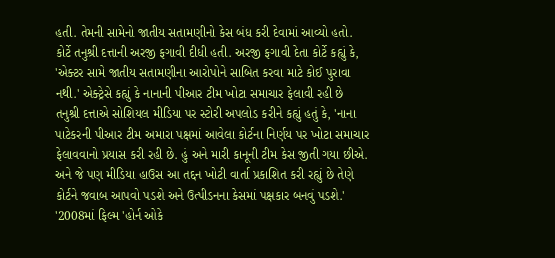હતી. તેમની સામેનો જાતીય સતામણીનો કેસ બંધ કરી દેવામાં આવ્યો હતો. કોર્ટે તનુશ્રી દત્તાની અરજી ફગાવી દીધી હતી. અરજી ફગાવી દેતા કોર્ટે કહ્યું કે, 'એક્ટર સામે જાતીય સતામણીના આરોપોને સાબિત કરવા માટે કોઈ પુરાવા નથી.' એક્ટ્રેસે કહ્યું કે નાનાની પીઆર ટીમ ખોટા સમાચાર ફેલાવી રહી છે તનુશ્રી દત્તાએ સોશિયલ મીડિયા પર સ્ટોરી અપલોડ કરીને કહ્યું હતું કે, 'નાના પાટેકરની પીઆર ટીમ અમારા પક્ષમાં આવેલા કોર્ટના નિર્ણય પર ખોટા સમાચાર ફેલાવવાનો પ્રયાસ કરી રહી છે. હું અને મારી કાનૂની ટીમ કેસ જીતી ગયા છીએ. અને જે પણ મીડિયા હાઉસ આ તદ્દન ખોટી વાર્તા પ્રકાશિત કરી રહ્યું છે તેણે કોર્ટને જવાબ આપવો પડશે અને ઉત્પીડનના કેસમાં પક્ષકાર બનવું પડશે.' '2008માં ફિલ્મ 'હોર્ન ઓકે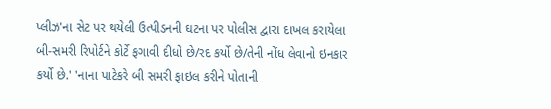પ્લીઝ'ના સેટ પર થયેલી ઉત્પીડનની ઘટના પર પોલીસ દ્વારા દાખલ કરાયેલા બી-સમરી રિપોર્ટને કોર્ટે ફગાવી દીધો છે/રદ કર્યો છે/તેની નોંધ લેવાનો ઇનકાર કર્યો છે.' 'નાના પાટેકરે બી સમરી ફાઇલ કરીને પોતાની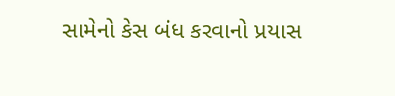સામેનો કેસ બંધ કરવાનો પ્રયાસ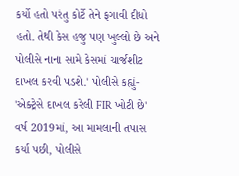કર્યો હતો પરંતુ કોર્ટે તેને ફગાવી દીધો હતો. તેથી કેસ હજુ પણ ખુલ્લો છે અને પોલીસે નાના સામે કેસમાં ચાર્જશીટ દાખલ કરવી પડશે.' પોલીસે કહ્યું- 'એક્ટ્રેસે દાખલ કરેલી FIR ખોટી છે' વર્ષ 2019માં, આ મામલાની તપાસ કર્યા પછી, પોલીસે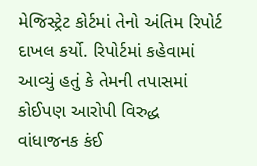મેજિસ્ટ્રેટ કોર્ટમાં તેનો અંતિમ રિપોર્ટ દાખલ કર્યો. રિપોર્ટમાં કહેવામાં આવ્યું હતું કે તેમની તપાસમાં કોઈપણ આરોપી વિરુદ્ધ વાંધાજનક કંઈ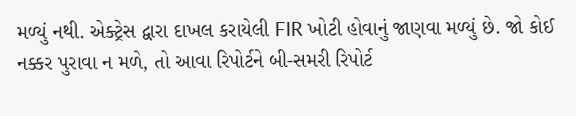મળ્યું નથી. એક્ટ્રેસ દ્વારા દાખલ કરાયેલી FIR ખોટી હોવાનું જાણવા મળ્યું છે. જો કોઈ નક્કર પુરાવા ન મળે, તો આવા રિપોર્ટને બી-સમરી રિપોર્ટ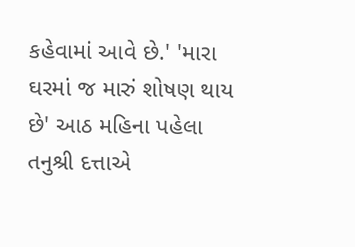કહેવામાં આવે છે.' 'મારા ઘરમાં જ મારું શોષણ થાય છે' આઠ મહિના પહેલા તનુશ્રી દત્તાએ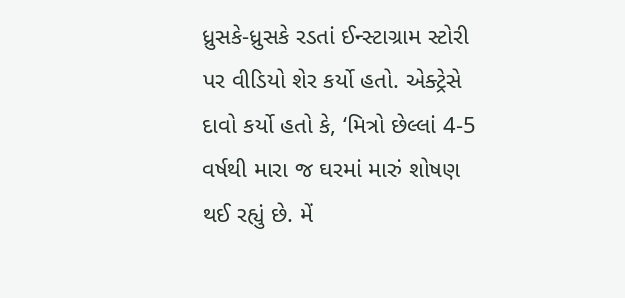ધ્રુસકે-ધ્રુસકે રડતાં ઈન્સ્ટાગ્રામ સ્ટોરી પર વીડિયો શેર કર્યો હતો. એક્ટ્રેસે દાવો કર્યો હતો કે, ‘મિત્રો છેલ્લાં 4-5 વર્ષથી મારા જ ઘરમાં મારું શોષણ થઈ રહ્યું છે. મેં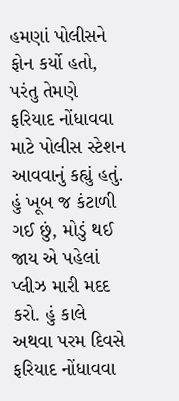હમણાં પોલીસને ફોન કર્યો હતો, પરંતુ તેમણે ફરિયાદ નોંધાવવા માટે પોલીસ સ્ટેશન આવવાનું કહ્યું હતું. હું ખૂબ જ કંટાળી ગઈ છું, મોડું થઈ જાય એ પહેલાં પ્લીઝ મારી મદદ કરો. હું કાલે અથવા પરમ દિવસે ફરિયાદ નોંધાવવા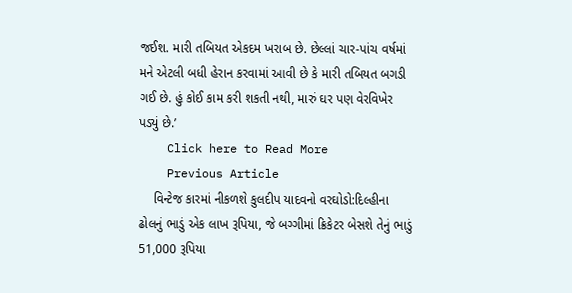જઈશ. મારી તબિયત એકદમ ખરાબ છે. છેલ્લાં ચાર-પાંચ વર્ષમાં મને એટલી બધી હેરાન કરવામાં આવી છે કે મારી તબિયત બગડી ગઈ છે. હું કોઈ કામ કરી શકતી નથી, મારું ઘર પણ વેરવિખેર પડ્યું છે.’
    Click here to Read More
    Previous Article
    વિન્ટેજ કારમાં નીકળશે કુલદીપ યાદવનો વરઘોડો:દિલ્હીના ઢોલનું ભાડું એક લાખ રૂપિયા, જે બગ્ગીમાં ક્રિકેટર બેસશે તેનું ભાડું 51,000 રૂપિયા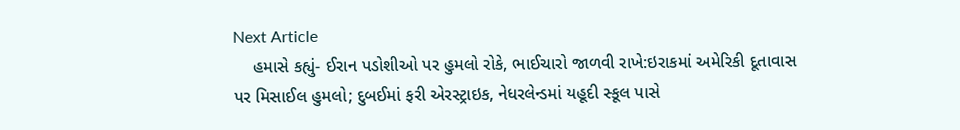Next Article
    હમાસે કહ્યું- ઈરાન પડોશીઓ પર હુમલો રોકે, ભાઈચારો જાળવી રાખે:ઇરાકમાં અમેરિકી દૂતાવાસ પર મિસાઈલ હુમલો; દુબઈમાં ફરી એરસ્ટ્રાઇક, નેધરલેન્ડમાં યહૂદી સ્કૂલ પાસે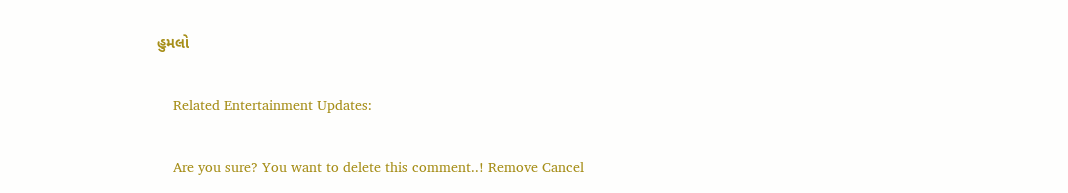હુમલો

    Related Entertainment Updates:

    Are you sure? You want to delete this comment..! Remove Cancel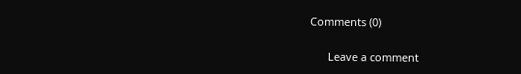Comments (0)

      Leave a comment